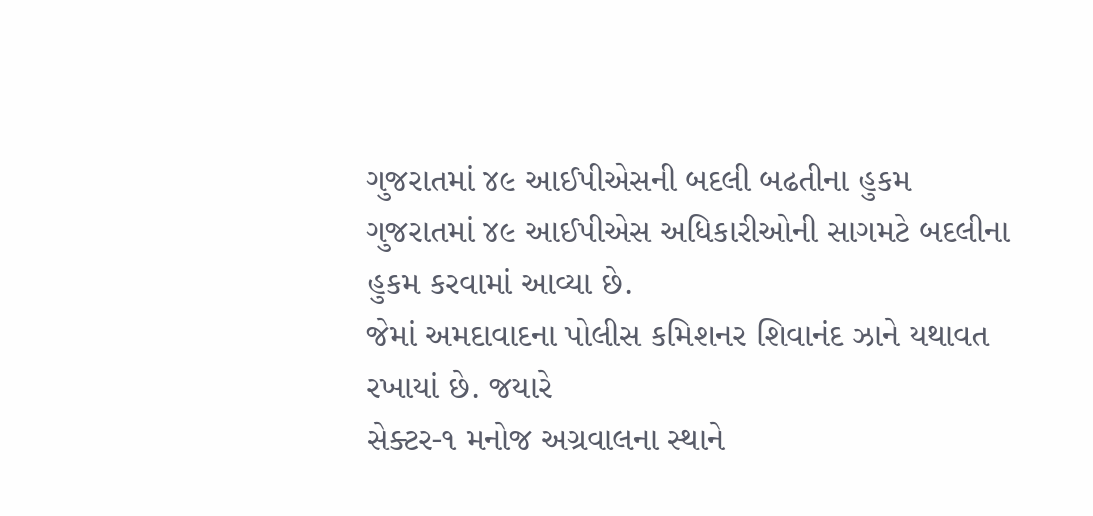ગુજરાતમાં ૪૯ આઈપીએસની બદલી બઢતીના હુકમ
ગુજરાતમાં ૪૯ આઈપીએસ અધિકારીઓની સાગમટે બદલીના હુકમ કરવામાં આવ્યા છે.
જેમાં અમદાવાદના પોલીસ કમિશનર શિવાનંદ ઝાને યથાવત રખાયાં છે. જયારે
સેક્ટર-૧ મનોજ અગ્રવાલના સ્થાને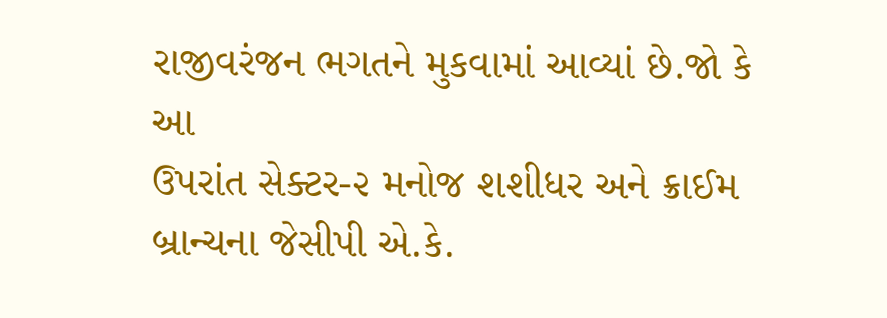રાજીવરંજન ભગતને મુકવામાં આવ્યાં છે.જો કે આ
ઉપરાંત સેક્ટર-૨ મનોજ શશીધર અને ક્રાઈમ બ્રાન્ચના જેસીપી એ.કે.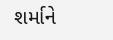શર્માને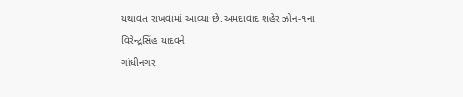યથાવત રાખવામાં આવ્યા છે.અમદાવાદ શહેર ઝોન-૧ના વિરેન્દ્રસિંહ યાદવને
ગાંધીનગર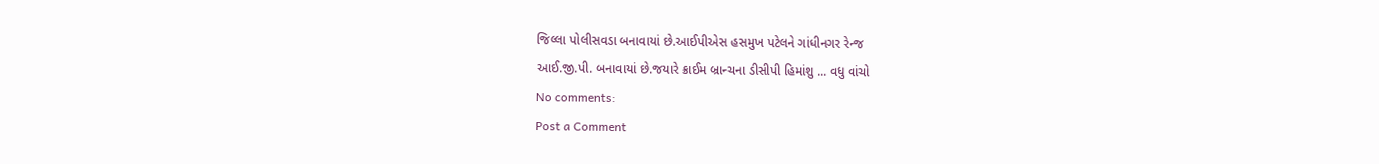જિલ્લા પોલીસવડા બનાવાયાં છે.આઈપીએસ હસમુખ પટેલને ગાંધીનગર રેન્જ
આઈ.જી.પી. બનાવાયાં છે.જયારે ક્રાઈમ બ્રાન્ચના ડીસીપી હિમાંશુ ... વધુ વાંચો
No comments:
Post a Comment